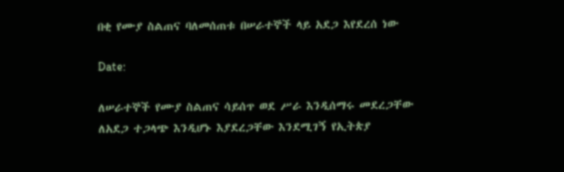በቂ የሙያ ስልጠና ባለመሰጠቱ በሠራተኞች ላይ አደጋ እየደረሰ ነው

Date:

ለሠራተኞች የሙያ ስልጠና ሳይሰጥ ወደ ሥራ እንዲሰማሩ መደረጋቸው ለአደጋ ተጋላጭ እንዲሆኑ እያደረጋቸው እንደሚገኝ የኢትጵያ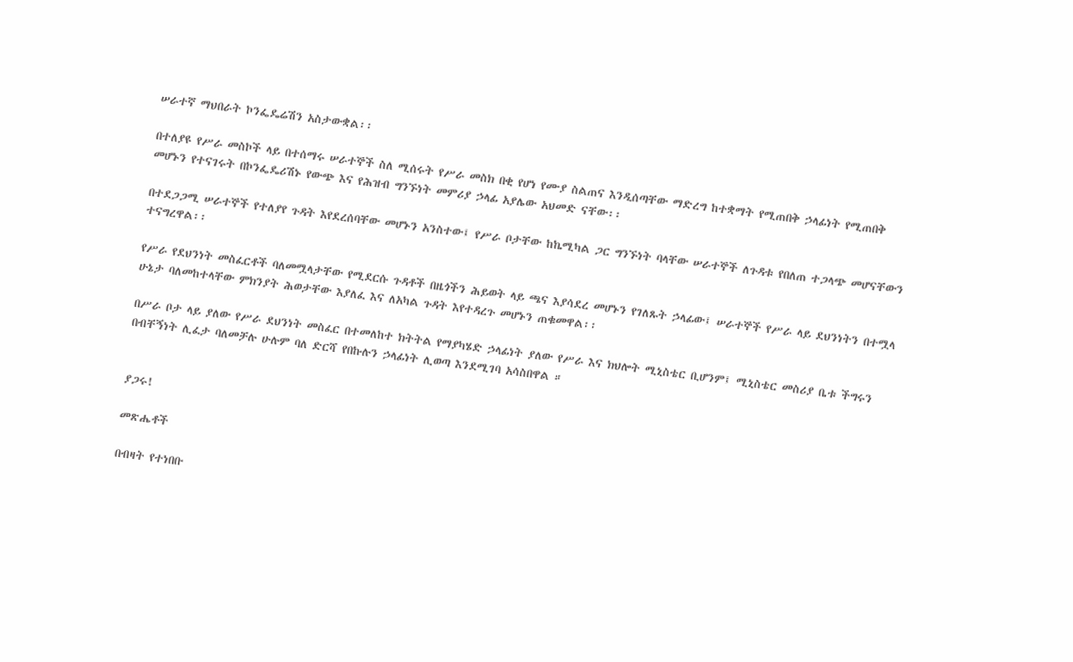ሠራተኛ ማህበራት ኮንፌዴሬሽን አስታውቋል፡፡

በተለያዩ የሥራ መስኮች ላይ በተሰማሩ ሠራተኞች ስለ ሚሰሩት የሥራ መስክ በቂ የሆነ የሙያ ስልጠና እንዲሰጣቸው ማድረግ ከተቋማት የሚጠበቅ ኃላፊነት የሚጠበቅ መሆኑን የተናገሩት በኮንፌዴሪሽኑ የውጭ እና የሕዝብ ግንኙነት መምሪያ ኃላፊ አያሌው አህመድ ናቸው፡፡

በተደጋጋሚ ሠራተኞች የተለያየ ጉዳት እየደረሰባቸው መሆኑን አንስተው፤ የሥራ ቦታቸው ከኬሚካል ጋር ግንኙነት ባላቸው ሠራተኞች ለጉዳቱ የበለጠ ተጋላጭ መሆናቸውን ተናግረዋል፡፡

የሥራ የደህንነት መስፈርቶች ባለመሟላታቸው የሚደርሱ ጉዳቶች በዜጎችን ሕይወት ላይ ጫና እያሳደረ መሆኑን የገለጹት ኃላፊው፤ ሠራተኞች የሥራ ላይ ደህንነትን በተሟላ ሁኔታ ባለመከተላቸው ምክንያት ሕወታቸው እያለፈ እና ለአካል ጉዳት እየተዳረጉ መሆኑን ጠቁመዋል፡፡

በሥራ ቦታ ላይ ያለው የሥራ ደህንነት መስፈር በተመለከተ ክትትል የማያካሄድ ኃላፊነት ያለው የሥራ እና ክህሎት ሚኒስቴር ቢሆንም፤ ሚኒስቴር መስሪያ ቤቱ ችግሩን በብቸኝነት ሊፈታ ባለመቻሉ ሁሉም ባለ ድርሻ የበኩሉን ኃላፊነት ሊወጣ እንደሚገባ አሳስበዋል ።


ያጋሩ!

መጽሔቶች

በብዛት የተነበቡ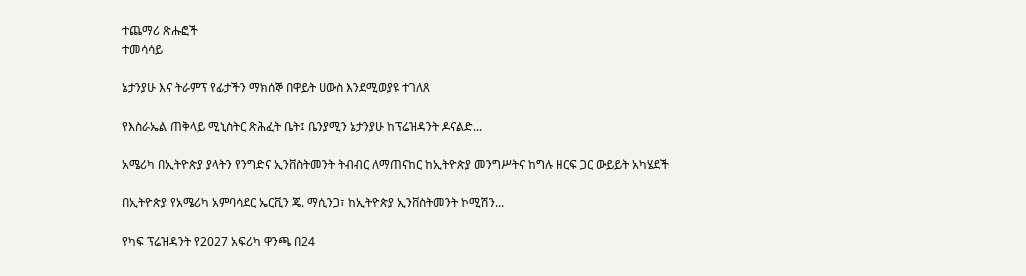ተጨማሪ ጽሑፎች
ተመሳሳይ

ኔታንያሁ እና ትራምፕ የፊታችን ማክሰኞ በዋይት ሀውስ እንደሚወያዩ ተገለጸ

የእስራኤል ጠቅላይ ሚኒስትር ጽሕፈት ቤት፤ ቤንያሚን ኔታንያሁ ከፕሬዝዳንት ዶናልድ...

አሜሪካ በኢትዮጵያ ያላትን የንግድና ኢንቨስትመንት ትብብር ለማጠናከር ከኢትዮጵያ መንግሥትና ከግሉ ዘርፍ ጋር ውይይት አካሄደች

በኢትዮጵያ የአሜሪካ አምባሳደር ኤርቪን ጄ. ማሲንጋ፣ ከኢትዮጵያ ኢንቨስትመንት ኮሚሽን...

የካፍ ፕሬዝዳንት የ2027 አፍሪካ ዋንጫ በ24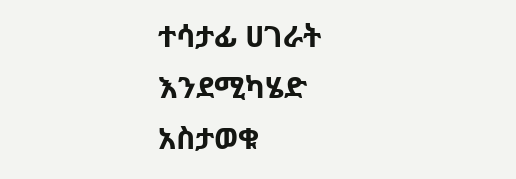ተሳታፊ ሀገራት እንደሚካሄድ አስታወቁ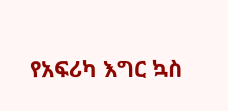የአፍሪካ እግር ኳስ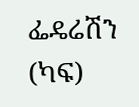ፌዴሬሽን (ካፍ)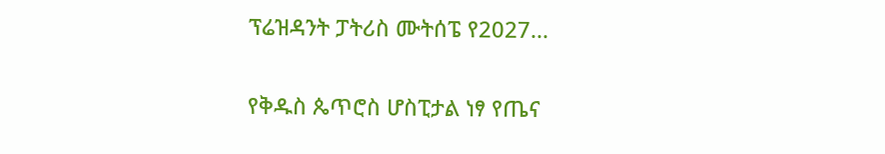ፕሬዝዳንት ፓትሪስ ሙትሰፔ የ2027...

የቅዱስ ጴጥሮስ ሆስፒታል ነፃ የጤና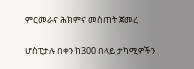ምርመራና ሕክምና መስጠት ጀመረ

ሆስፒታሉ በቀን ከ300 በላይ ታካሚዎችን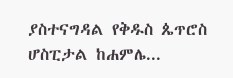ያስተናግዳል የቅዱስ ጴጥሮስ ሆስፒታል ከሐምሌ...